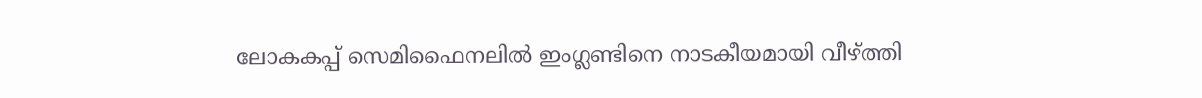ലോകകപ്പ് സെമിഫൈനലിൽ ഇംഗ്ലണ്ടിനെ നാടകീയമായി വീഴ്ത്തി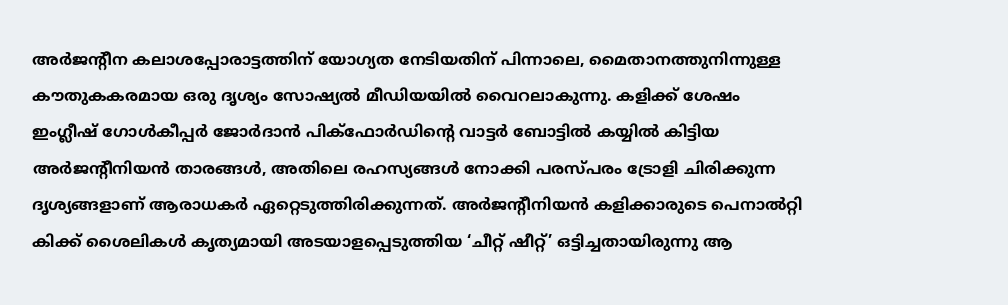അർജന്റീന കലാശപ്പോരാട്ടത്തിന് യോഗ്യത നേടിയതിന് പിന്നാലെ, മൈതാനത്തുനിന്നുള്ള കൗതുകകരമായ ഒരു ദൃശ്യം സോഷ്യൽ മീഡിയയിൽ വൈറലാകുന്നു. കളിക്ക് ശേഷം ഇംഗ്ലീഷ് ഗോൾകീപ്പർ ജോർദാൻ പിക്ഫോർഡിന്റെ വാട്ടർ ബോട്ടിൽ കയ്യിൽ കിട്ടിയ അർജന്റീനിയൻ താരങ്ങൾ, അതിലെ രഹസ്യങ്ങൾ നോക്കി പരസ്പരം ട്രോളി ചിരിക്കുന്ന ദൃശ്യങ്ങളാണ് ആരാധകർ ഏറ്റെടുത്തിരിക്കുന്നത്. അർജന്റീനിയൻ കളിക്കാരുടെ പെനാൽറ്റി കിക്ക് ശൈലികൾ കൃത്യമായി അടയാളപ്പെടുത്തിയ ‘ചീറ്റ് ഷീറ്റ്’ ഒട്ടിച്ചതായിരുന്നു ആ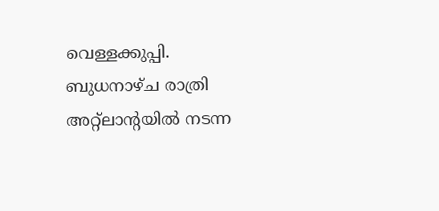വെള്ളക്കുപ്പി.
ബുധനാഴ്ച രാത്രി അറ്റ്ലാന്റയിൽ നടന്ന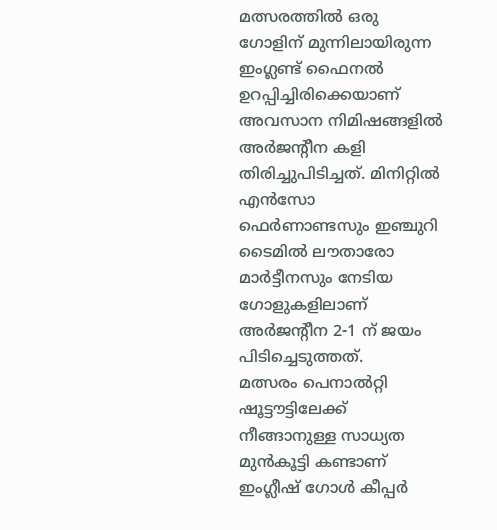മത്സരത്തിൽ ഒരു ഗോളിന് മുന്നിലായിരുന്ന ഇംഗ്ലണ്ട് ഫൈനൽ ഉറപ്പിച്ചിരിക്കെയാണ് അവസാന നിമിഷങ്ങളിൽ അർജന്റീന കളി തിരിച്ചുപിടിച്ചത്. മിനിറ്റിൽ എൻസോ ഫെർണാണ്ടസും ഇഞ്ചുറി ടൈമിൽ ലൗതാരോ മാർട്ടീനസും നേടിയ ഗോളുകളിലാണ് അർജന്റീന 2-1 ന് ജയം പിടിച്ചെടുത്തത്.
മത്സരം പെനാൽറ്റി ഷൂട്ടൗട്ടിലേക്ക് നീങ്ങാനുള്ള സാധ്യത മുൻകൂട്ടി കണ്ടാണ് ഇംഗ്ലീഷ് ഗോൾ കീപ്പർ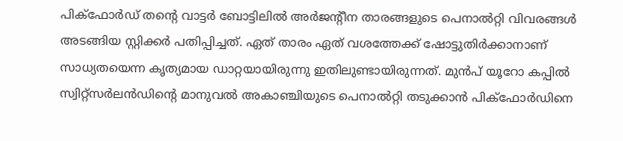പിക്ഫോർഡ് തന്റെ വാട്ടർ ബോട്ടിലിൽ അർജന്റീന താരങ്ങളുടെ പെനാൽറ്റി വിവരങ്ങൾ അടങ്ങിയ സ്റ്റിക്കർ പതിപ്പിച്ചത്. ഏത് താരം ഏത് വശത്തേക്ക് ഷോട്ടുതിർക്കാനാണ് സാധ്യതയെന്ന കൃത്യമായ ഡാറ്റയായിരുന്നു ഇതിലുണ്ടായിരുന്നത്. മുൻപ് യൂറോ കപ്പിൽ സ്വിറ്റ്സർലൻഡിന്റെ മാനുവൽ അകാഞ്ചിയുടെ പെനാൽറ്റി തടുക്കാൻ പിക്ഫോർഡിനെ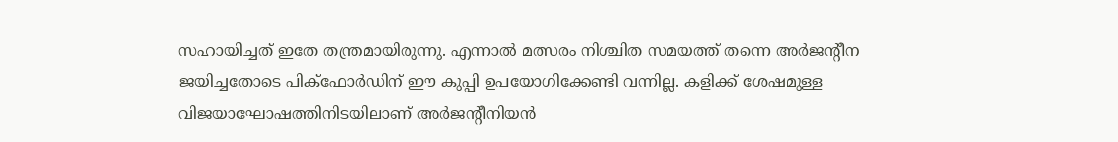സഹായിച്ചത് ഇതേ തന്ത്രമായിരുന്നു. എന്നാൽ മത്സരം നിശ്ചിത സമയത്ത് തന്നെ അർജന്റീന ജയിച്ചതോടെ പിക്ഫോർഡിന് ഈ കുപ്പി ഉപയോഗിക്കേണ്ടി വന്നില്ല. കളിക്ക് ശേഷമുള്ള വിജയാഘോഷത്തിനിടയിലാണ് അർജന്റീനിയൻ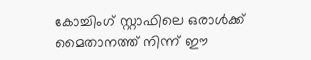കോച്ചിംഗ് സ്റ്റാഫിലെ ഒരാൾക്ക് മൈതാനത്ത് നിന്ന് ഈ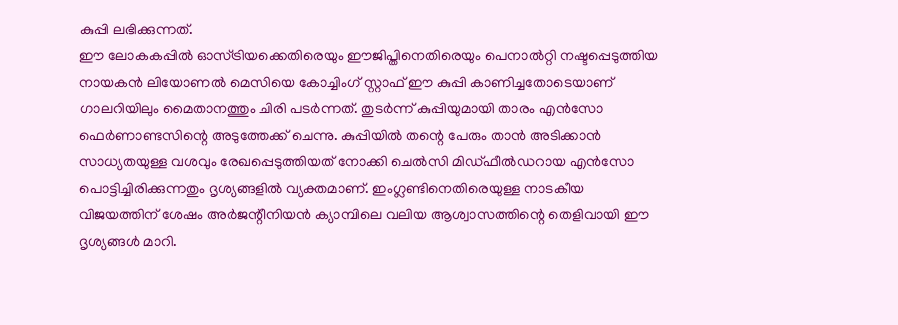കുപ്പി ലഭിക്കുന്നത്.
ഈ ലോകകപ്പിൽ ഓസ്ട്രിയക്കെതിരെയും ഈജിപ്തിനെതിരെയും പെനാൽറ്റി നഷ്ടപ്പെടുത്തിയ നായകൻ ലിയോണൽ മെസിയെ കോച്ചിംഗ് സ്റ്റാഫ് ഈ കുപ്പി കാണിച്ചതോടെയാണ് ഗാലറിയിലും മൈതാനത്തും ചിരി പടർന്നത്. തുടർന്ന് കുപ്പിയുമായി താരം എൻസോ ഫെർണാണ്ടസിന്റെ അടുത്തേക്ക് ചെന്നു. കുപ്പിയിൽ തന്റെ പേരും താൻ അടിക്കാൻ സാധ്യതയുള്ള വശവും രേഖപ്പെടുത്തിയത് നോക്കി ചെൽസി മിഡ്ഫീൽഡറായ എൻസോ പൊട്ടിച്ചിരിക്കുന്നതും ദൃശ്യങ്ങളിൽ വ്യക്തമാണ്. ഇംഗ്ലണ്ടിനെതിരെയുള്ള നാടകീയ വിജയത്തിന് ശേഷം അർജന്റീനിയൻ ക്യാമ്പിലെ വലിയ ആശ്വാസത്തിന്റെ തെളിവായി ഈ ദൃശ്യങ്ങൾ മാറി.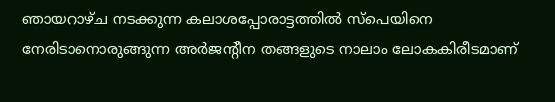ഞായറാഴ്ച നടക്കുന്ന കലാശപ്പോരാട്ടത്തിൽ സ്പെയിനെ നേരിടാനൊരുങ്ങുന്ന അർജന്റീന തങ്ങളുടെ നാലാം ലോകകിരീടമാണ്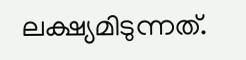ലക്ഷ്യമിടുന്നത്.